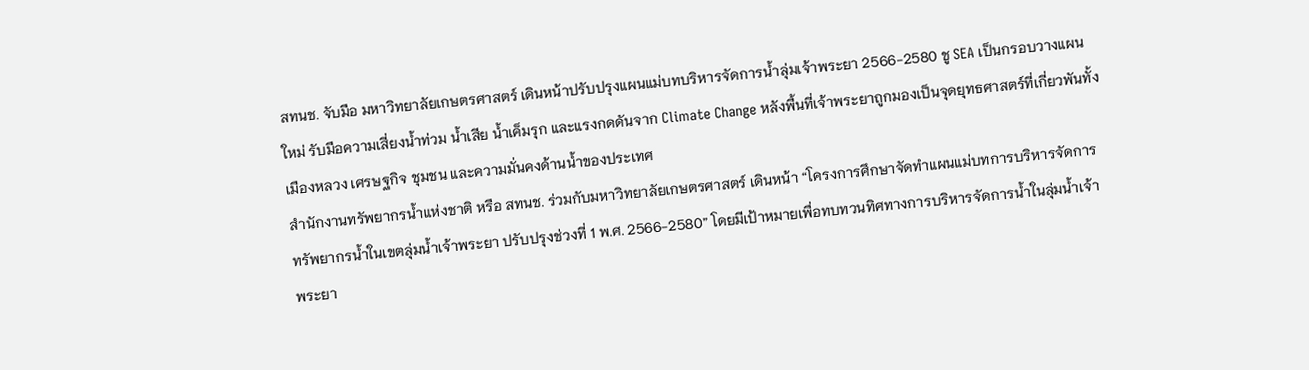สทนช. จับมือ มหาวิทยาลัยเกษตรศาสตร์ เดินหน้าปรับปรุงแผนแม่บทบริหารจัดการน้ำลุ่มเจ้าพระยา 2566-2580 ชู SEA เป็นกรอบวางแผนใหม่ รับมือความเสี่ยงน้ำท่วม น้ำเสีย น้ำเค็มรุก และแรงกดดันจาก Climate Change หลังพื้นที่เจ้าพระยาถูกมองเป็นจุดยุทธศาสตร์ที่เกี่ยวพันทั้งเมืองหลวง เศรษฐกิจ ชุมชน และความมั่นคงด้านน้ำของประเทศ
สำนักงานทรัพยากรน้ำแห่งชาติ หรือ สทนช. ร่วมกับมหาวิทยาลัยเกษตรศาสตร์ เดินหน้า “โครงการศึกษาจัดทำแผนแม่บทการบริหารจัดการทรัพยากรน้ำในเขตลุ่มน้ำเจ้าพระยา ปรับปรุงช่วงที่ 1 พ.ศ. 2566-2580” โดยมีเป้าหมายเพื่อทบทวนทิศทางการบริหารจัดการน้ำในลุ่มน้ำเจ้าพระยา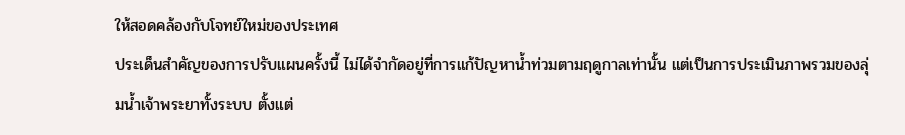ให้สอดคล้องกับโจทย์ใหม่ของประเทศ
ประเด็นสำคัญของการปรับแผนครั้งนี้ ไม่ได้จำกัดอยู่ที่การแก้ปัญหาน้ำท่วมตามฤดูกาลเท่านั้น แต่เป็นการประเมินภาพรวมของลุ่มน้ำเจ้าพระยาทั้งระบบ ตั้งแต่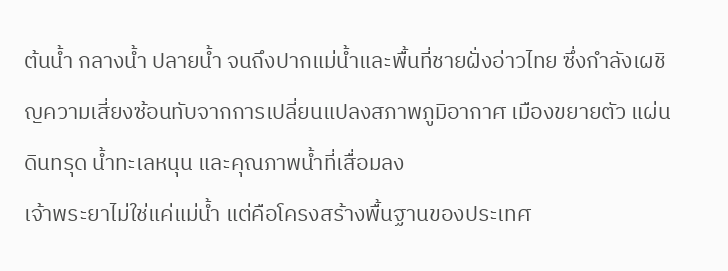ต้นน้ำ กลางน้ำ ปลายน้ำ จนถึงปากแม่น้ำและพื้นที่ชายฝั่งอ่าวไทย ซึ่งกำลังเผชิญความเสี่ยงซ้อนทับจากการเปลี่ยนแปลงสภาพภูมิอากาศ เมืองขยายตัว แผ่นดินทรุด น้ำทะเลหนุน และคุณภาพน้ำที่เสื่อมลง
เจ้าพระยาไม่ใช่แค่แม่น้ำ แต่คือโครงสร้างพื้นฐานของประเทศ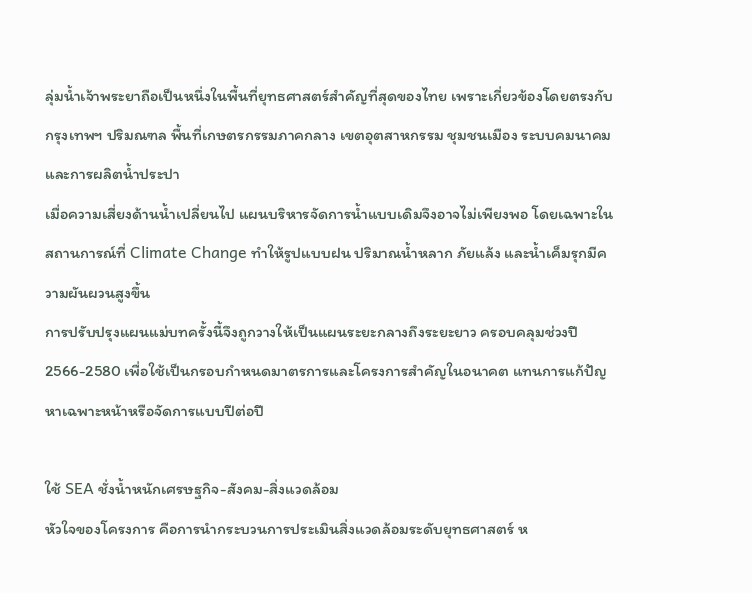ลุ่มน้ำเจ้าพระยาถือเป็นหนึ่งในพื้นที่ยุทธศาสตร์สำคัญที่สุดของไทย เพราะเกี่ยวข้องโดยตรงกับกรุงเทพฯ ปริมณฑล พื้นที่เกษตรกรรมภาคกลาง เขตอุตสาหกรรม ชุมชนเมือง ระบบคมนาคม และการผลิตน้ำประปา
เมื่อความเสี่ยงด้านน้ำเปลี่ยนไป แผนบริหารจัดการน้ำแบบเดิมจึงอาจไม่เพียงพอ โดยเฉพาะในสถานการณ์ที่ Climate Change ทำให้รูปแบบฝน ปริมาณน้ำหลาก ภัยแล้ง และน้ำเค็มรุกมีความผันผวนสูงขึ้น
การปรับปรุงแผนแม่บทครั้งนี้จึงถูกวางให้เป็นแผนระยะกลางถึงระยะยาว ครอบคลุมช่วงปี 2566-2580 เพื่อใช้เป็นกรอบกำหนดมาตรการและโครงการสำคัญในอนาคต แทนการแก้ปัญหาเฉพาะหน้าหรือจัดการแบบปีต่อปี

ใช้ SEA ชั่งน้ำหนักเศรษฐกิจ-สังคม-สิ่งแวดล้อม
หัวใจของโครงการ คือการนำกระบวนการประเมินสิ่งแวดล้อมระดับยุทธศาสตร์ ห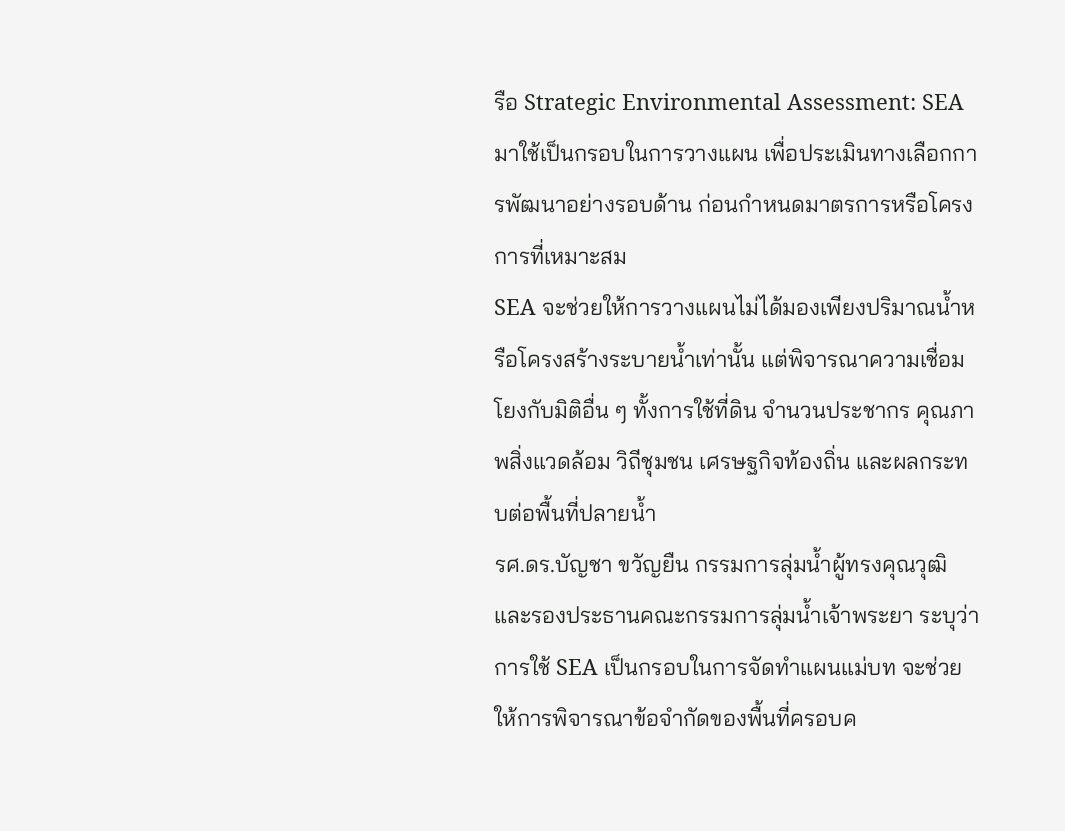รือ Strategic Environmental Assessment: SEA มาใช้เป็นกรอบในการวางแผน เพื่อประเมินทางเลือกการพัฒนาอย่างรอบด้าน ก่อนกำหนดมาตรการหรือโครงการที่เหมาะสม
SEA จะช่วยให้การวางแผนไม่ได้มองเพียงปริมาณน้ำหรือโครงสร้างระบายน้ำเท่านั้น แต่พิจารณาความเชื่อมโยงกับมิติอื่น ๆ ทั้งการใช้ที่ดิน จำนวนประชากร คุณภาพสิ่งแวดล้อม วิถีชุมชน เศรษฐกิจท้องถิ่น และผลกระทบต่อพื้นที่ปลายน้ำ
รศ.ดร.บัญชา ขวัญยืน กรรมการลุ่มน้ำผู้ทรงคุณวุฒิ และรองประธานคณะกรรมการลุ่มน้ำเจ้าพระยา ระบุว่า การใช้ SEA เป็นกรอบในการจัดทำแผนแม่บท จะช่วยให้การพิจารณาข้อจำกัดของพื้นที่ครอบค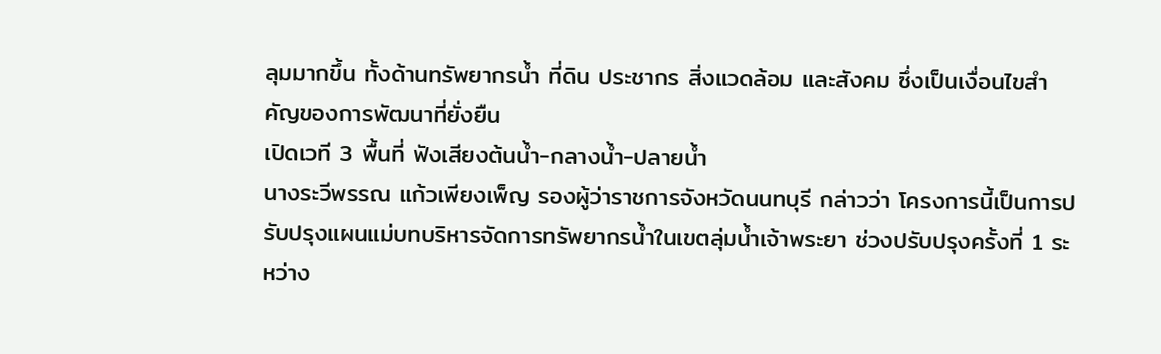ลุมมากขึ้น ทั้งด้านทรัพยากรน้ำ ที่ดิน ประชากร สิ่งแวดล้อม และสังคม ซึ่งเป็นเงื่อนไขสำคัญของการพัฒนาที่ยั่งยืน
เปิดเวที 3 พื้นที่ ฟังเสียงต้นน้ำ-กลางน้ำ-ปลายน้ำ
นางระวีพรรณ แก้วเพียงเพ็ญ รองผู้ว่าราชการจังหวัดนนทบุรี กล่าวว่า โครงการนี้เป็นการปรับปรุงแผนแม่บทบริหารจัดการทรัพยากรน้ำในเขตลุ่มน้ำเจ้าพระยา ช่วงปรับปรุงครั้งที่ 1 ระหว่าง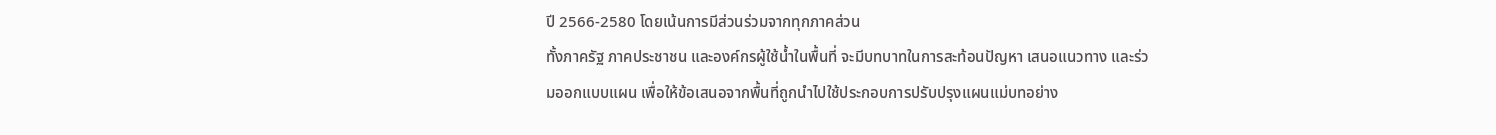ปี 2566-2580 โดยเน้นการมีส่วนร่วมจากทุกภาคส่วน
ทั้งภาครัฐ ภาคประชาชน และองค์กรผู้ใช้น้ำในพื้นที่ จะมีบทบาทในการสะท้อนปัญหา เสนอแนวทาง และร่วมออกแบบแผน เพื่อให้ข้อเสนอจากพื้นที่ถูกนำไปใช้ประกอบการปรับปรุงแผนแม่บทอย่าง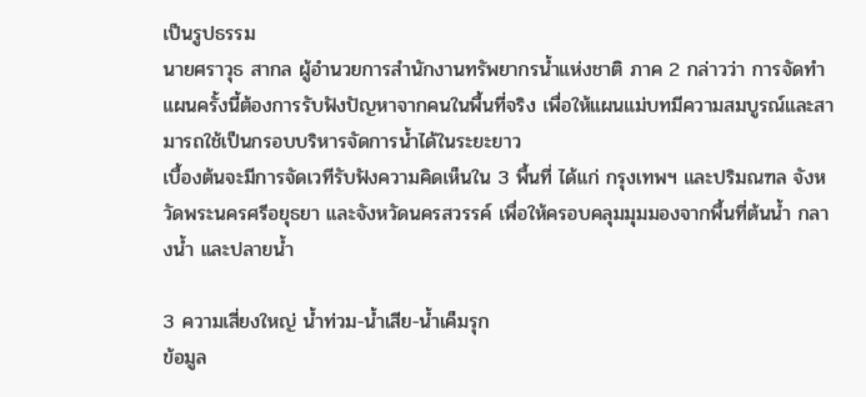เป็นรูปธรรม
นายศราวุธ สากล ผู้อำนวยการสำนักงานทรัพยากรน้ำแห่งชาติ ภาค 2 กล่าวว่า การจัดทำแผนครั้งนี้ต้องการรับฟังปัญหาจากคนในพื้นที่จริง เพื่อให้แผนแม่บทมีความสมบูรณ์และสามารถใช้เป็นกรอบบริหารจัดการน้ำได้ในระยะยาว
เบื้องต้นจะมีการจัดเวทีรับฟังความคิดเห็นใน 3 พื้นที่ ได้แก่ กรุงเทพฯ และปริมณฑล จังหวัดพระนครศรีอยุธยา และจังหวัดนครสวรรค์ เพื่อให้ครอบคลุมมุมมองจากพื้นที่ต้นน้ำ กลางน้ำ และปลายน้ำ

3 ความเสี่ยงใหญ่ น้ำท่วม-น้ำเสีย-น้ำเค็มรุก
ข้อมูล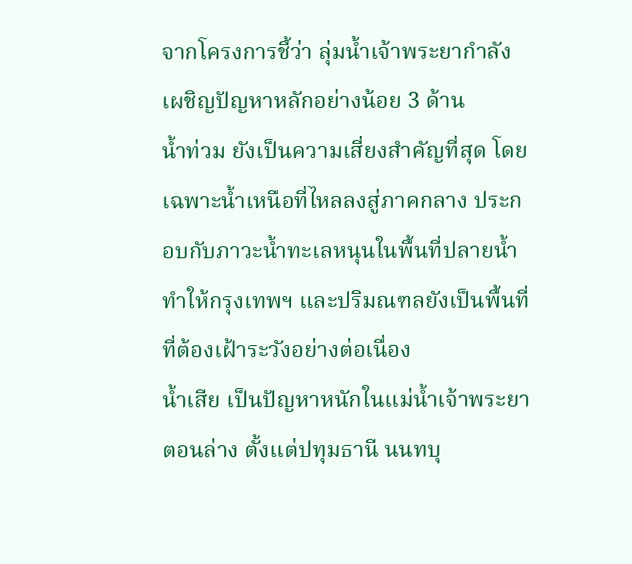จากโครงการชี้ว่า ลุ่มน้ำเจ้าพระยากำลังเผชิญปัญหาหลักอย่างน้อย 3 ด้าน
น้ำท่วม ยังเป็นความเสี่ยงสำคัญที่สุด โดยเฉพาะน้ำเหนือที่ไหลลงสู่ภาคกลาง ประกอบกับภาวะน้ำทะเลหนุนในพื้นที่ปลายน้ำ ทำให้กรุงเทพฯ และปริมณฑลยังเป็นพื้นที่ที่ต้องเฝ้าระวังอย่างต่อเนื่อง
น้ำเสีย เป็นปัญหาหนักในแม่น้ำเจ้าพระยาตอนล่าง ตั้งแต่ปทุมธานี นนทบุ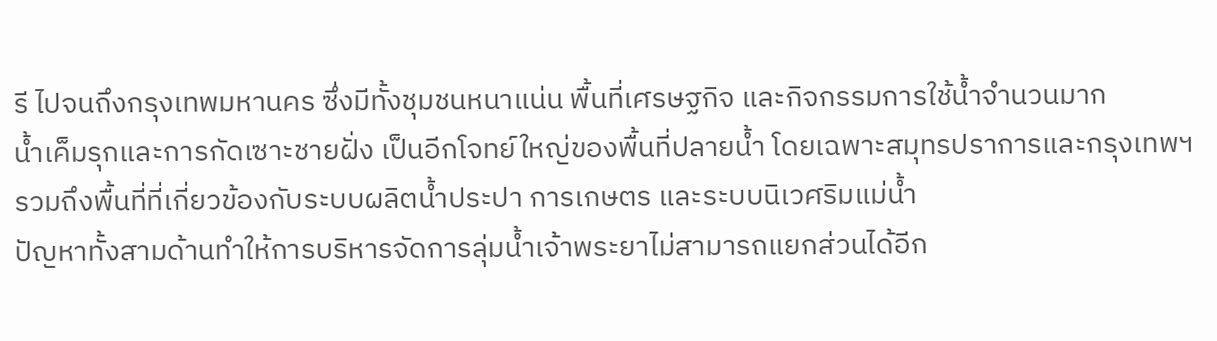รี ไปจนถึงกรุงเทพมหานคร ซึ่งมีทั้งชุมชนหนาแน่น พื้นที่เศรษฐกิจ และกิจกรรมการใช้น้ำจำนวนมาก
น้ำเค็มรุกและการกัดเซาะชายฝั่ง เป็นอีกโจทย์ใหญ่ของพื้นที่ปลายน้ำ โดยเฉพาะสมุทรปราการและกรุงเทพฯ รวมถึงพื้นที่ที่เกี่ยวข้องกับระบบผลิตน้ำประปา การเกษตร และระบบนิเวศริมแม่น้ำ
ปัญหาทั้งสามด้านทำให้การบริหารจัดการลุ่มน้ำเจ้าพระยาไม่สามารถแยกส่วนได้อีก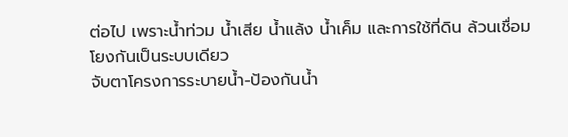ต่อไป เพราะน้ำท่วม น้ำเสีย น้ำแล้ง น้ำเค็ม และการใช้ที่ดิน ล้วนเชื่อมโยงกันเป็นระบบเดียว
จับตาโครงการระบายน้ำ-ป้องกันน้ำ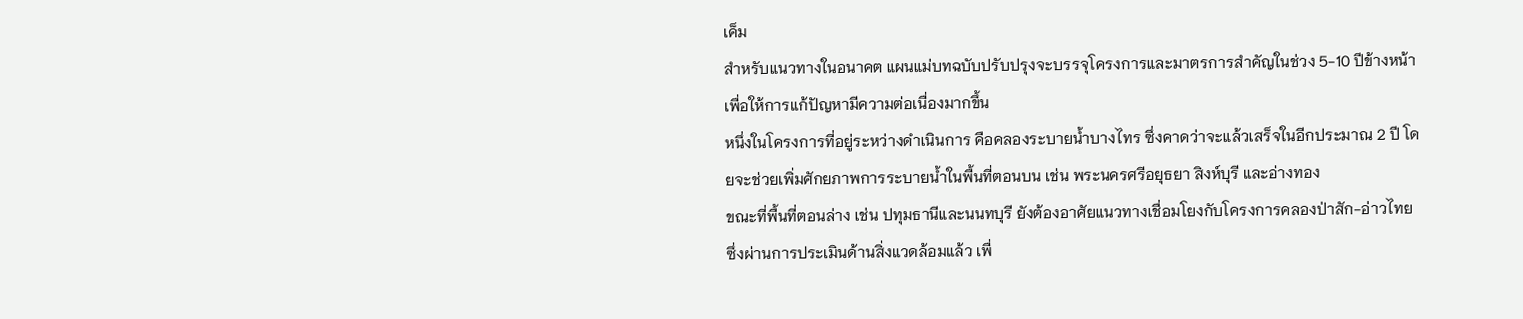เค็ม
สำหรับแนวทางในอนาคต แผนแม่บทฉบับปรับปรุงจะบรรจุโครงการและมาตรการสำคัญในช่วง 5-10 ปีข้างหน้า เพื่อให้การแก้ปัญหามีความต่อเนื่องมากขึ้น
หนึ่งในโครงการที่อยู่ระหว่างดำเนินการ คือคลองระบายน้ำบางไทร ซึ่งคาดว่าจะแล้วเสร็จในอีกประมาณ 2 ปี โดยจะช่วยเพิ่มศักยภาพการระบายน้ำในพื้นที่ตอนบน เช่น พระนครศรีอยุธยา สิงห์บุรี และอ่างทอง
ขณะที่พื้นที่ตอนล่าง เช่น ปทุมธานีและนนทบุรี ยังต้องอาศัยแนวทางเชื่อมโยงกับโครงการคลองป่าสัก-อ่าวไทย ซึ่งผ่านการประเมินด้านสิ่งแวดล้อมแล้ว เพื่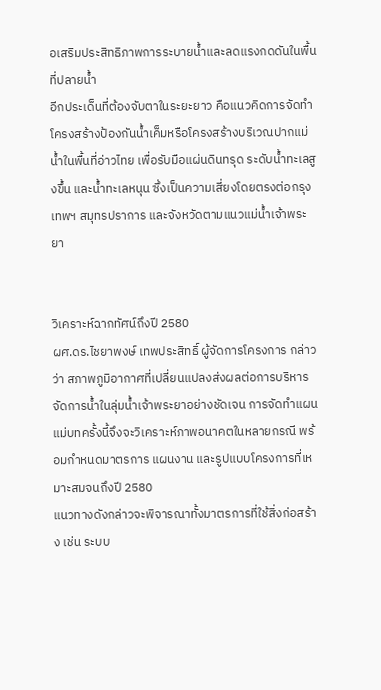อเสริมประสิทธิภาพการระบายน้ำและลดแรงกดดันในพื้นที่ปลายน้ำ
อีกประเด็นที่ต้องจับตาในระยะยาว คือแนวคิดการจัดทำโครงสร้างป้องกันน้ำเค็มหรือโครงสร้างบริเวณปากแม่น้ำในพื้นที่อ่าวไทย เพื่อรับมือแผ่นดินทรุด ระดับน้ำทะเลสูงขึ้น และน้ำทะเลหนุน ซึ่งเป็นความเสี่ยงโดยตรงต่อกรุงเทพฯ สมุทรปราการ และจังหวัดตามแนวแม่น้ำเจ้าพระยา


วิเคราะห์ฉากทัศน์ถึงปี 2580
ผศ.ดร.ไชยาพงษ์ เทพประสิทธิ์ ผู้จัดการโครงการ กล่าวว่า สภาพภูมิอากาศที่เปลี่ยนแปลงส่งผลต่อการบริหารจัดการน้ำในลุ่มน้ำเจ้าพระยาอย่างชัดเจน การจัดทำแผนแม่บทครั้งนี้จึงจะวิเคราะห์ภาพอนาคตในหลายกรณี พร้อมกำหนดมาตรการ แผนงาน และรูปแบบโครงการที่เหมาะสมจนถึงปี 2580
แนวทางดังกล่าวจะพิจารณาทั้งมาตรการที่ใช้สิ่งก่อสร้าง เช่น ระบบ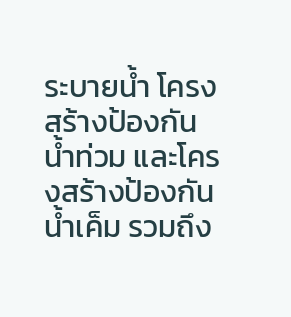ระบายน้ำ โครงสร้างป้องกันน้ำท่วม และโครงสร้างป้องกันน้ำเค็ม รวมถึง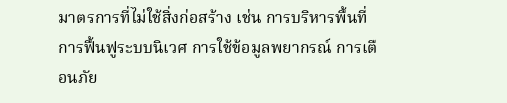มาตรการที่ไม่ใช้สิ่งก่อสร้าง เช่น การบริหารพื้นที่ การฟื้นฟูระบบนิเวศ การใช้ข้อมูลพยากรณ์ การเตือนภัย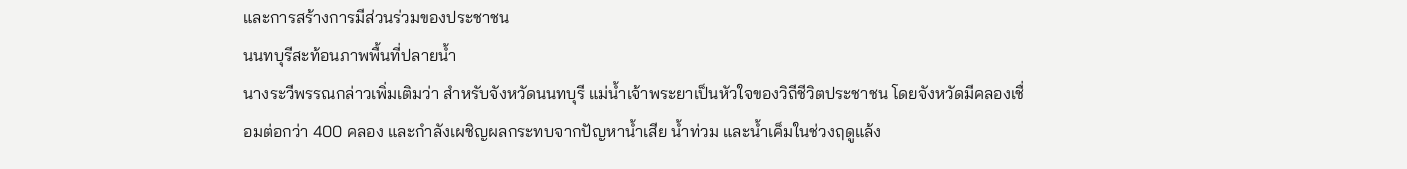และการสร้างการมีส่วนร่วมของประชาชน
นนทบุรีสะท้อนภาพพื้นที่ปลายน้ำ
นางระวีพรรณกล่าวเพิ่มเติมว่า สำหรับจังหวัดนนทบุรี แม่น้ำเจ้าพระยาเป็นหัวใจของวิถีชีวิตประชาชน โดยจังหวัดมีคลองเชื่อมต่อกว่า 400 คลอง และกำลังเผชิญผลกระทบจากปัญหาน้ำเสีย น้ำท่วม และน้ำเค็มในช่วงฤดูแล้ง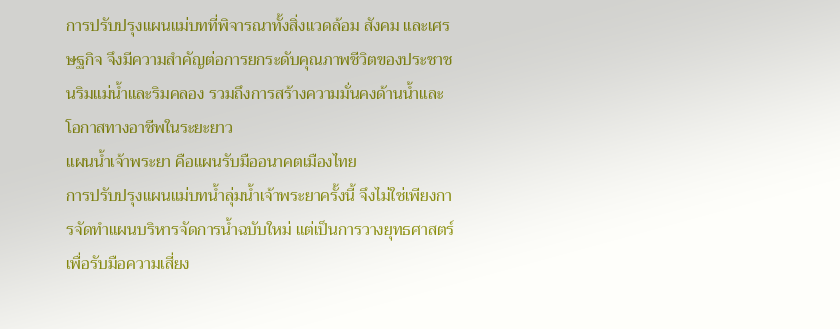การปรับปรุงแผนแม่บทที่พิจารณาทั้งสิ่งแวดล้อม สังคม และเศรษฐกิจ จึงมีความสำคัญต่อการยกระดับคุณภาพชีวิตของประชาชนริมแม่น้ำและริมคลอง รวมถึงการสร้างความมั่นคงด้านน้ำและโอกาสทางอาชีพในระยะยาว
แผนน้ำเจ้าพระยา คือแผนรับมืออนาคตเมืองไทย
การปรับปรุงแผนแม่บทน้ำลุ่มน้ำเจ้าพระยาครั้งนี้ จึงไม่ใช่เพียงการจัดทำแผนบริหารจัดการน้ำฉบับใหม่ แต่เป็นการวางยุทธศาสตร์เพื่อรับมือความเสี่ยง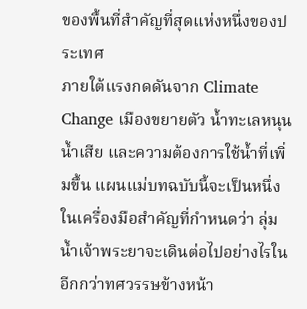ของพื้นที่สำคัญที่สุดแห่งหนึ่งของประเทศ
ภายใต้แรงกดดันจาก Climate Change เมืองขยายตัว น้ำทะเลหนุน น้ำเสีย และความต้องการใช้น้ำที่เพิ่มขึ้น แผนแม่บทฉบับนี้จะเป็นหนึ่งในเครื่องมือสำคัญที่กำหนดว่า ลุ่มน้ำเจ้าพระยาจะเดินต่อไปอย่างไรในอีกกว่าทศวรรษข้างหน้า